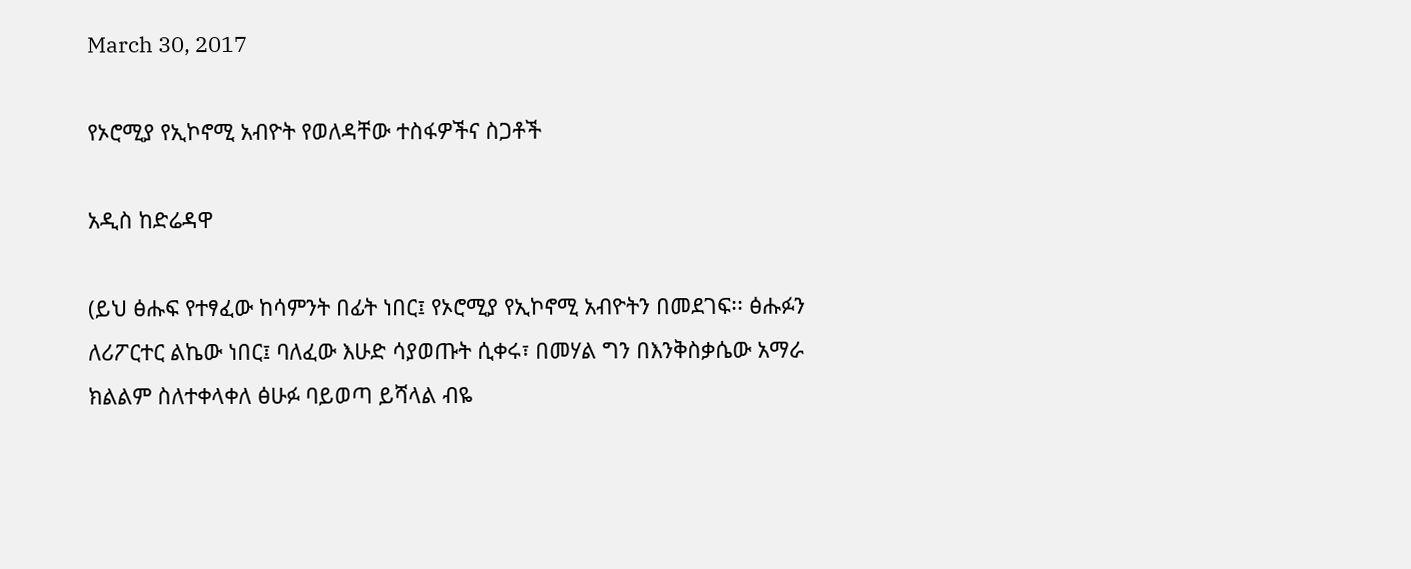March 30, 2017

የኦሮሚያ የኢኮኖሚ አብዮት የወለዳቸው ተስፋዎችና ስጋቶች

አዲስ ከድሬዳዋ

(ይህ ፅሑፍ የተፃፈው ከሳምንት በፊት ነበር፤ የኦሮሚያ የኢኮኖሚ አብዮትን በመደገፍ፡፡ ፅሑፉን ለሪፖርተር ልኬው ነበር፤ ባለፈው እሁድ ሳያወጡት ሲቀሩ፣ በመሃል ግን በእንቅስቃሴው አማራ ክልልም ስለተቀላቀለ ፅሁፉ ባይወጣ ይሻላል ብዬ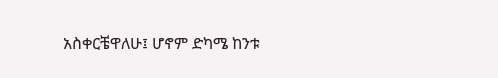አስቀርቼዋለሁ፤ ሆኖም ድካሜ ከንቱ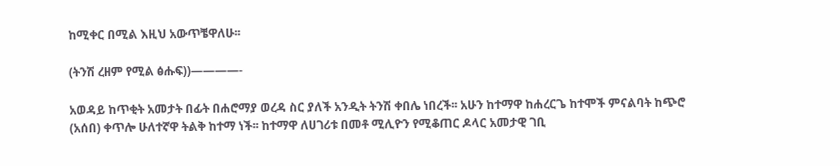ከሚቀር በሚል እዚህ አውጥቼዋለሁ፡፡

(ትንሽ ረዘም የሚል ፅሑፍ))————-

አወዳይ ከጥቂት አመታት በፊት በሐሮማያ ወረዳ ስር ያለች አንዲት ትንሽ ቀበሌ ነበረች፡፡ አሁን ከተማዋ ከሐረርጌ ከተሞች ምናልባት ከጭሮ (አሰበ) ቀጥሎ ሁለተኛዋ ትልቅ ከተማ ነች፡፡ ከተማዋ ለሀገሪቱ በመቶ ሚሊዮን የሚቆጠር ዶላር አመታዊ ገቢ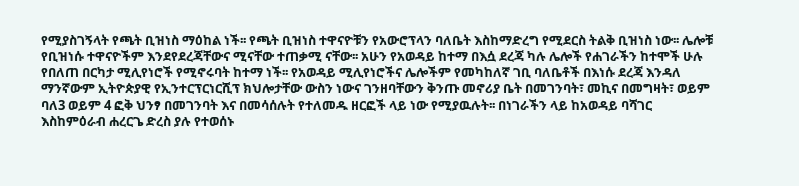የሚያስገኝላት የጫት ቢዝነስ ማዕከል ነች፡፡ የጫት ቢዝነስ ተዋናዮቹን የአውሮፕላን ባለቤት እስከማድረግ የሚደርስ ትልቅ ቢዝነስ ነው፡፡ ሌሎቹ የቢዝነሱ ተዋናዮችም እንደየደረጃቸውና ሚናቸው ተጠቃሚ ናቸው፡፡ አሁን የአወዳይ ከተማ በእሷ ደረጃ ካሉ ሌሎች የሐገራችን ከተሞች ሁሉ የበለጠ በርካታ ሚሊየነሮች የሚኖሩባት ከተማ ነች፡፡ የአወዳይ ሚሊየነሮችና ሌሎችም የመካከለኛ ገቢ ባለቤቶች በእነሱ ደረጃ እንዳለ ማንኛውም ኢትዮጵያዊ የኢንተርፕርነርሺፕ ክህሎታቸው ውስን ነውና ገንዘባቸውን ቅንጡ መኖሪያ ቤት በመገንባት፣ መኪና በመግዛት፣ ወይም ባለ3 ወይም 4 ፎቅ ህንፃ በመገንባት እና በመሳሰሉት የተለመዱ ዘርፎች ላይ ነው የሚያዉሉት፡፡ በነገራችን ላይ ከአወዳይ ባሻገር እስከምዕራብ ሐረርጌ ድረስ ያሉ የተወሰኑ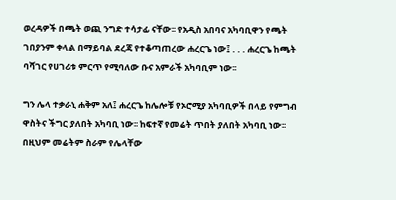ወረዳዎች በጫት ወጪ ንግድ ተሳታፊ ናቸው፡፡ የአዲስ አበባና አካባቢዋን የጫት ገበያንም ቀላል በማይባል ደረጃ የተቆጣጠረው ሐረርጌ ነው፤ . . . ሐረርጌ ከጫት ባሻገር የሀገሪቱ ምርጥ የሚባለው ቡና አምራች አካባቢም ነው፡፡

ግን ሌላ ተቃራኒ ሐቅም አለ፤ ሐረርጌ ከሌሎቹ የኦሮሚያ አካባቢዎች በላይ የምግብ ዋስትና ችግር ያለበት አካባቢ ነው፡፡ ከፍተኛ የመሬት ጥበት ያለበት አካባቢ ነው፡፡ በዚህም መሬትም ስራም የሌላቸው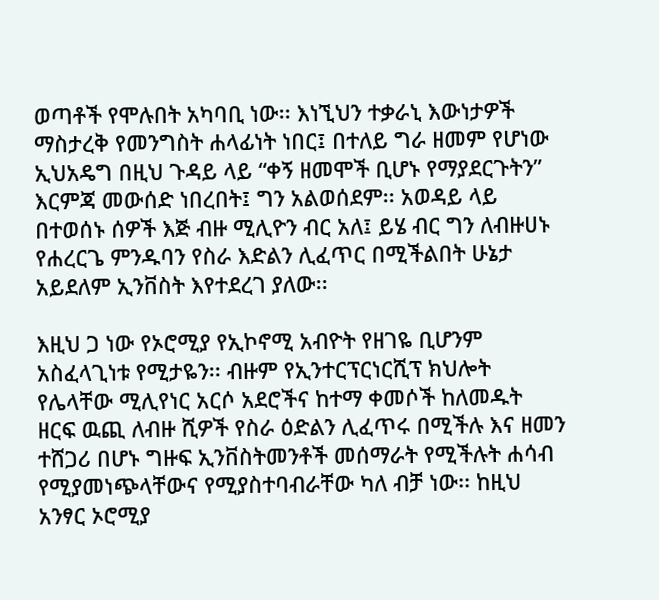ወጣቶች የሞሉበት አካባቢ ነው፡፡ እነኚህን ተቃራኒ እውነታዎች ማስታረቅ የመንግስት ሐላፊነት ነበር፤ በተለይ ግራ ዘመም የሆነው ኢህአዴግ በዚህ ጉዳይ ላይ “ቀኝ ዘመሞች ቢሆኑ የማያደርጉትን” እርምጃ መውሰድ ነበረበት፤ ግን አልወሰደም፡፡ አወዳይ ላይ በተወሰኑ ሰዎች እጅ ብዙ ሚሊዮን ብር አለ፤ ይሄ ብር ግን ለብዙሀኑ የሐረርጌ ምንዱባን የስራ እድልን ሊፈጥር በሚችልበት ሁኔታ አይደለም ኢንቨስት እየተደረገ ያለው፡፡

እዚህ ጋ ነው የኦሮሚያ የኢኮኖሚ አብዮት የዘገዬ ቢሆንም አስፈላጊነቱ የሚታዬን፡፡ ብዙም የኢንተርፕርነርሺፕ ክህሎት የሌላቸው ሚሊየነር አርሶ አደሮችና ከተማ ቀመሶች ከለመዱት ዘርፍ ዉጪ ለብዙ ሺዎች የስራ ዕድልን ሊፈጥሩ በሚችሉ እና ዘመን ተሸጋሪ በሆኑ ግዙፍ ኢንቨስትመንቶች መሰማራት የሚችሉት ሐሳብ የሚያመነጭላቸውና የሚያስተባብራቸው ካለ ብቻ ነው፡፡ ከዚህ አንፃር ኦሮሚያ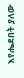እየሔደበት ያለው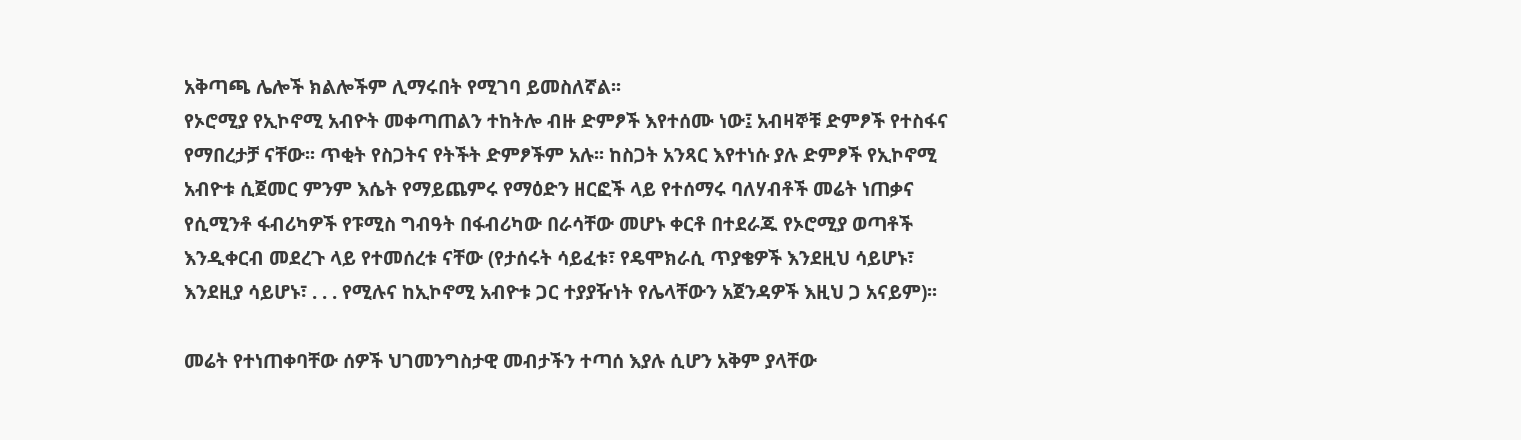አቅጣጫ ሌሎች ክልሎችም ሊማሩበት የሚገባ ይመስለኛል፡፡
የኦሮሚያ የኢኮኖሚ አብዮት መቀጣጠልን ተከትሎ ብዙ ድምፆች እየተሰሙ ነው፤ አብዛኞቹ ድምፆች የተስፋና የማበረታቻ ናቸው፡፡ ጥቂት የስጋትና የትችት ድምፆችም አሉ፡፡ ከስጋት አንጻር እየተነሱ ያሉ ድምፆች የኢኮኖሚ አብዮቱ ሲጀመር ምንም እሴት የማይጨምሩ የማዕድን ዘርፎች ላይ የተሰማሩ ባለሃብቶች መሬት ነጠቃና የሲሚንቶ ፋብሪካዎች የፑሚስ ግብዓት በፋብሪካው በራሳቸው መሆኑ ቀርቶ በተደራጁ የኦሮሚያ ወጣቶች እንዲቀርብ መደረጉ ላይ የተመሰረቱ ናቸው (የታሰሩት ሳይፈቱ፣ የዴሞክራሲ ጥያቄዎች እንደዚህ ሳይሆኑ፣ እንደዚያ ሳይሆኑ፣ . . . የሚሉና ከኢኮኖሚ አብዮቱ ጋር ተያያዥነት የሌላቸውን አጀንዳዎች እዚህ ጋ አናይም)፡፡

መሬት የተነጠቀባቸው ሰዎች ህገመንግስታዊ መብታችን ተጣሰ እያሉ ሲሆን አቅም ያላቸው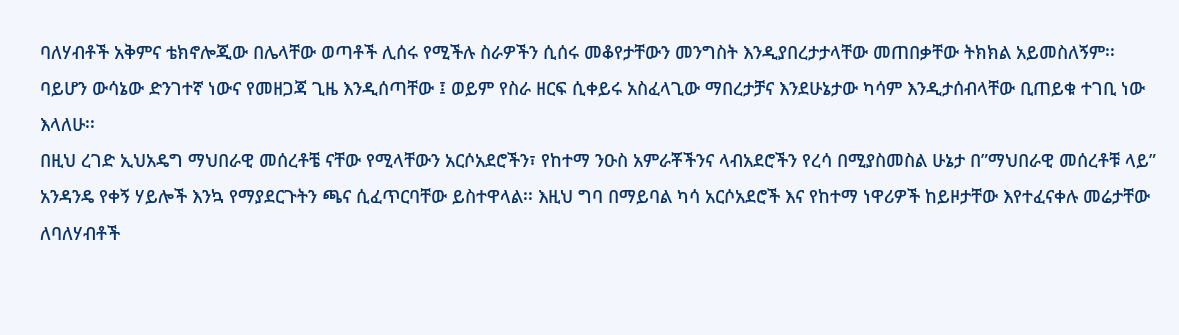ባለሃብቶች አቅምና ቴክኖሎጂው በሌላቸው ወጣቶች ሊሰሩ የሚችሉ ስራዎችን ሲሰሩ መቆየታቸውን መንግስት እንዲያበረታታላቸው መጠበቃቸው ትክክል አይመስለኝም፡፡ ባይሆን ውሳኔው ድንገተኛ ነውና የመዘጋጃ ጊዜ እንዲሰጣቸው ፤ ወይም የስራ ዘርፍ ሲቀይሩ አስፈላጊው ማበረታቻና እንደሁኔታው ካሳም እንዲታሰብላቸው ቢጠይቁ ተገቢ ነው እላለሁ፡፡
በዚህ ረገድ ኢህአዴግ ማህበራዊ መሰረቶቼ ናቸው የሚላቸውን አርሶአደሮችን፣ የከተማ ንዑስ አምራቾችንና ላብአደሮችን የረሳ በሚያስመስል ሁኔታ በ”ማህበራዊ መሰረቶቹ ላይ” አንዳንዴ የቀኝ ሃይሎች እንኳ የማያደርጉትን ጫና ሲፈጥርባቸው ይስተዋላል፡፡ እዚህ ግባ በማይባል ካሳ አርሶአደሮች እና የከተማ ነዋሪዎች ከይዞታቸው እየተፈናቀሉ መሬታቸው ለባለሃብቶች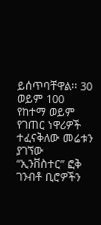ይሰጥባቸዋል፡፡ 30 ወይም 100 የከተማ ወይም የገጠር ነዋሪዎች ተፈናቅለው መሬቱን ያገኘው “ኢንቨስተር” ፎቅ ገንብቶ ቢሮዎችን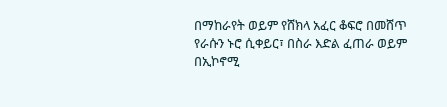በማከራየት ወይም የሸክላ አፈር ቆፍሮ በመሸጥ የራሱን ኑሮ ሲቀይር፣ በስራ እድል ፈጠራ ወይም በኢኮኖሚ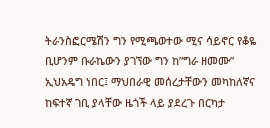ትራንስፎርሜሽን ግን የሚጫወተው ሚና ሳይኖር የቆዬ ቢሆንም ቡራኬውን ያገኘው ግን ከ”ግራ ዘመሙ” ኢህአዴግ ነበር፤ ማህበራዊ መሰረታቸውን መካከለኛና ከፍተኛ ገቢ ያላቸው ዜጎች ላይ ያደረጉ በርካታ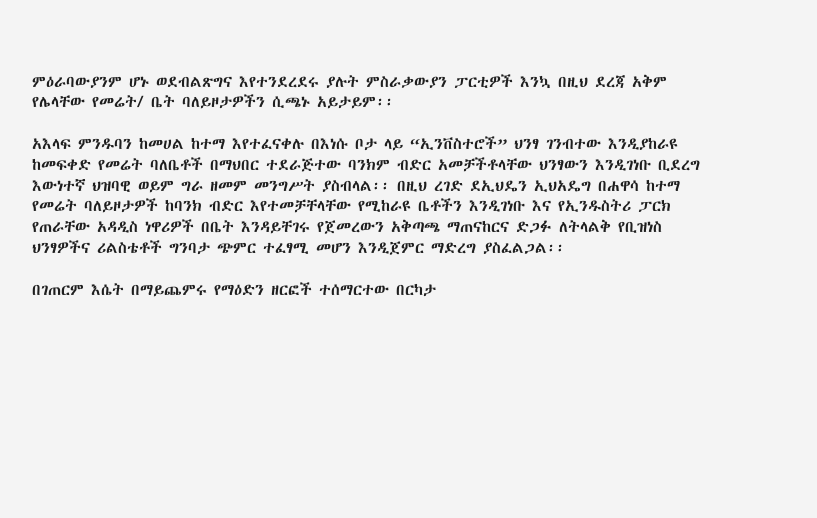ምዕራባውያንም ሆኑ ወደብልጽግና እየተንደረደሩ ያሉት ምስራቃውያን ፓርቲዎች እንኳ በዚህ ደረጃ አቅም የሌላቸው የመሬት/ ቤት ባለይዞታዎችን ሲጫኑ አይታይም፡፡

አእላፍ ምንዱባን ከመሀል ከተማ እየተፈናቀሉ በእነሱ ቦታ ላይ “ኢንቨስተሮች” ህንፃ ገንብተው እንዲያከራዩ ከመፍቀድ የመሬት ባለቤቶች በማህበር ተደራጅተው ባንክም ብድር አመቻችቶላቸው ህንፃውን እንዲገነቡ ቢደረግ እውነተኛ ህዝባዊ ወይም ግራ ዘመም መንግሥት ያስብላል፡፡ በዚህ ረገድ ደኢህዴን ኢህአዴግ በሐዋሳ ከተማ የመሬት ባለይዞታዎች ከባንክ ብድር እየተመቻቸላቸው የሚከራዩ ቤቶችን እንዲገነቡ እና የኢንዱስትሪ ፓርክ የጠራቸው አዳዲስ ነዋሪዎች በቤት እንዳይቸገሩ የጀመረውን አቅጣጫ ማጠናከርና ድጋፉ ለትላልቅ የቢዝነስ ህንፃዎችና ሪልስቴቶች ግንባታ ጭምር ተፈፃሚ መሆን እንዲጀምር ማድረግ ያስፈልጋል፡፡

በገጠርም እሴት በማይጨምሩ የማዕድን ዘርፎች ተሰማርተው በርካታ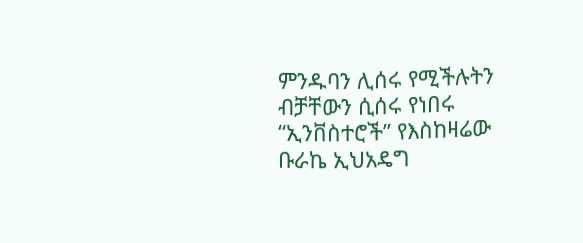ምንዱባን ሊሰሩ የሚችሉትን ብቻቸውን ሲሰሩ የነበሩ “ኢንቨስተሮች” የእስከዛሬው ቡራኬ ኢህአዴግ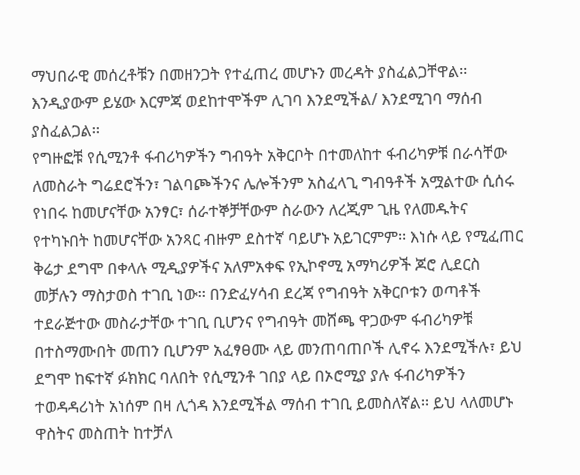ማህበራዊ መሰረቶቹን በመዘንጋት የተፈጠረ መሆኑን መረዳት ያስፈልጋቸዋል፡፡ እንዲያውም ይሄው እርምጃ ወደከተሞችም ሊገባ እንደሚችል/ እንደሚገባ ማሰብ ያስፈልጋል፡፡
የግዙፎቹ የሲሚንቶ ፋብሪካዎችን ግብዓት አቅርቦት በተመለከተ ፋብሪካዎቹ በራሳቸው ለመስራት ግሬደሮችን፣ ገልባጮችንና ሌሎችንም አስፈላጊ ግብዓቶች አሟልተው ሲሰሩ የነበሩ ከመሆናቸው አንፃር፣ ሰራተኞቻቸውም ስራውን ለረጂም ጊዜ የለመዱትና የተካኑበት ከመሆናቸው አንጻር ብዙም ደስተኛ ባይሆኑ አይገርምም፡፡ እነሱ ላይ የሚፈጠር ቅሬታ ደግሞ በቀላሉ ሚዲያዎችና አለምአቀፍ የኢኮኖሚ አማካሪዎች ጆሮ ሊደርስ መቻሉን ማስታወስ ተገቢ ነው፡፡ በንድፈሃሳብ ደረጃ የግብዓት አቅርቦቱን ወጣቶች ተደራጅተው መስራታቸው ተገቢ ቢሆንና የግብዓት መሸጫ ዋጋውም ፋብሪካዎቹ በተስማሙበት መጠን ቢሆንም አፈፃፀሙ ላይ መንጠባጠቦች ሊኖሩ እንደሚችሉ፣ ይህ ደግሞ ከፍተኛ ፉክክር ባለበት የሲሚንቶ ገበያ ላይ በኦሮሚያ ያሉ ፋብሪካዎችን ተወዳዳሪነት አነሰም በዛ ሊጎዳ እንደሚችል ማሰብ ተገቢ ይመስለኛል፡፡ ይህ ላለመሆኑ ዋስትና መስጠት ከተቻለ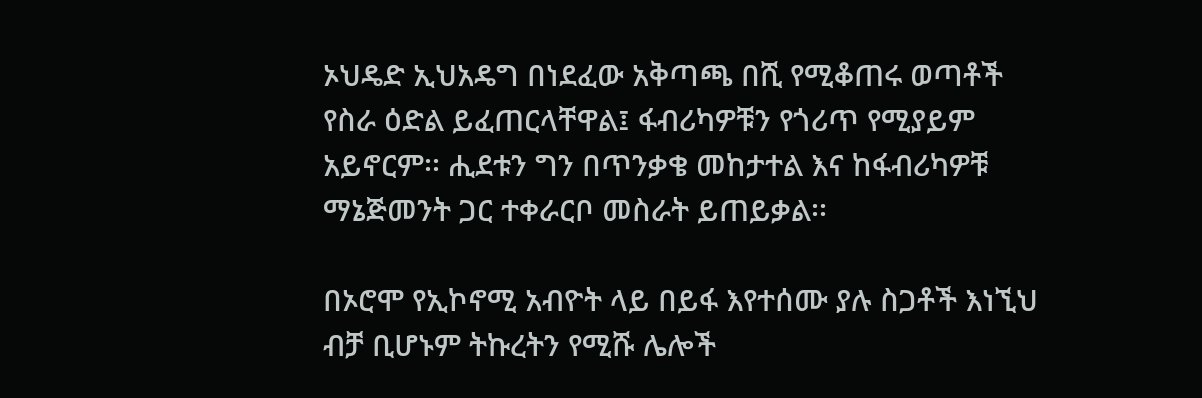ኦህዴድ ኢህአዴግ በነደፈው አቅጣጫ በሺ የሚቆጠሩ ወጣቶች የስራ ዕድል ይፈጠርላቸዋል፤ ፋብሪካዎቹን የጎሪጥ የሚያይም አይኖርም፡፡ ሒደቱን ግን በጥንቃቄ መከታተል እና ከፋብሪካዎቹ ማኔጅመንት ጋር ተቀራርቦ መስራት ይጠይቃል፡፡

በኦሮሞ የኢኮኖሚ አብዮት ላይ በይፋ እየተሰሙ ያሉ ስጋቶች እነኚህ ብቻ ቢሆኑም ትኩረትን የሚሹ ሌሎች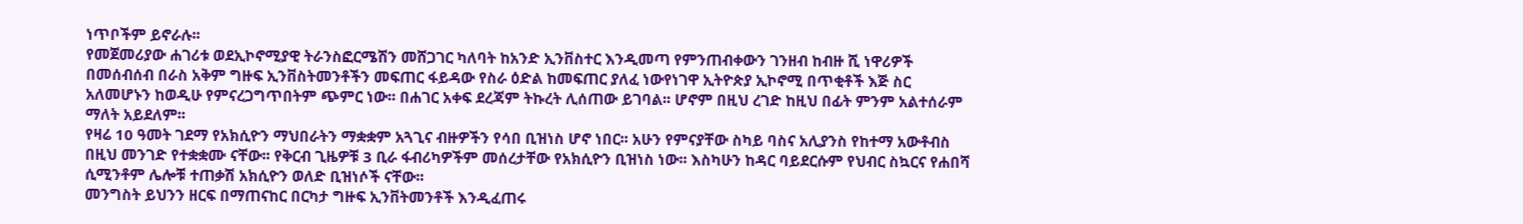ነጥቦችም ይኖራሉ፡፡
የመጀመሪያው ሐገሪቱ ወደኢኮኖሚያዊ ትራንስፎርሜሽን መሸጋገር ካለባት ከአንድ ኢንቨስተር እንዲመጣ የምንጠብቀውን ገንዘብ ከብዙ ሺ ነዋሪዎች በመሰብሰብ በራስ አቅም ግዙፍ ኢንቨስትመንቶችን መፍጠር ፋይዳው የስራ ዕድል ከመፍጠር ያለፈ ነውየነገዋ ኢትዮጵያ ኢኮኖሚ በጥቂቶች እጅ ስር አለመሆኑን ከወዲሁ የምናረጋግጥበትም ጭምር ነው፡፡ በሐገር አቀፍ ደረጃም ትኩረት ሊሰጠው ይገባል፡፡ ሆኖም በዚህ ረገድ ከዚህ በፊት ምንም አልተሰራም ማለት አይደለም፡፡
የዛሬ 10 ዓመት ገደማ የአክሲዮን ማህበራትን ማቋቋም አጓጊና ብዙዎችን የሳበ ቢዝነስ ሆኖ ነበር፡፡ አሁን የምናያቸው ስካይ ባስና አሊያንስ የከተማ አውቶብስ በዚህ መንገድ የተቋቋሙ ናቸው፡፡ የቅርብ ጊዜዎቹ 3 ቢራ ፋብሪካዎችም መሰረታቸው የአክሲዮን ቢዝነስ ነው፡፡ እስካሁን ከዳር ባይደርሱም የህብር ስኳርና የሐበሻ ሲሚንቶም ሌሎቹ ተጠቃሽ አክሲዮን ወለድ ቢዝነሶች ናቸው፡፡
መንግስት ይህንን ዘርፍ በማጠናከር በርካታ ግዙፍ ኢንቨትመንቶች እንዲፈጠሩ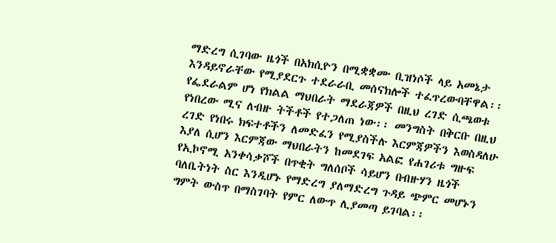ማድረግ ሲገባው ዜጎች በአክሲዮን በሚቋቋሙ ቢዝነሶች ላይ አመኔታ እንዳይኖራቸው የሚያደርጉ ተደራራቢ መሰናክሎች ተፈጥረውባቸዋል፡፡ የፌደራልም ሆነ የክልል ማህበራት ማደራጃዎች በዚህ ረገድ ሲጫወቱ የነበረው ሚና ለብዙ ትችቶች የተጋለጠ ነው፡፡ መንግስት በቅርቡ በዚህ ረገድ የነበሩ ክፍተቶችን ለመድፈን የሚያስችሉ እርምጃዎችን እወስዳለሁ እያለ ሲሆን እርምጃው ማህበራትን ከመደገፍ አልፎ የሐገሪቱ ግዙፍ የኢኮኖሚ አንቀሳቃሾች በጥቂት ግለሰቦች ሳይሆን በብዙሃን ዜጎች ባለቤትነት ስር እንዲሆኑ የማድረግ ያለማድረግ ጉዳይ ጭምር መሆኑን ግምት ውስጥ በማስገባት የምር ለውጥ ሊያመጣ ይገባል፡፡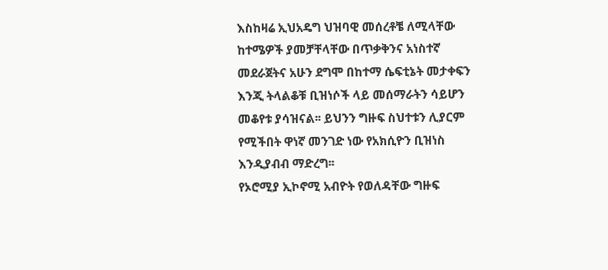እስከዛሬ ኢህአዴግ ህዝባዊ መሰረቶቼ ለሚላቸው ከተሜዎች ያመቻቸላቸው በጥቃቅንና አነስተኛ መደራጀትና አሁን ደግሞ በከተማ ሴፍቲኔት መታቀፍን እንጂ ትላልቆቹ ቢዝነሶች ላይ መሰማራትን ሳይሆን መቆየቱ ያሳዝናል፡፡ ይህንን ግዙፍ ስህተቱን ሊያርም የሚችበት ዋነኛ መንገድ ነው የአክሲዮን ቢዝነስ እንዲያብብ ማድረግ፡፡
የኦሮሚያ ኢኮኖሚ አብዮት የወለዳቸው ግዙፍ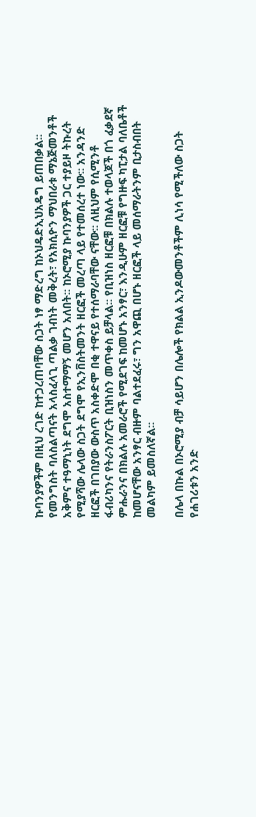ኩባንያዎችም በዚህ ረገድ ከተጋረጠባቸው ስጋት ነፃ ማድረግ ከኦህዴድኢህአዴግ ይጠበቃል፡፡ የመንግስት ባለስልጣናት አላስፈላጊ ጣልቃ ገብነት መቅረት፣ የአክሲዮን ማህበራቱ ማኔጅመንቶች አቅምና ተዓማኒነት ደግሞ አስተማማኝ መሆን አለበት፡፡ ከኦሮሚያ ኩባንያዎች ጋር ተያይዞ ትኩረት የሚያሻው ሌላው ስጋት ደግሞ የኢንቨስትመንት ዘርፎች መረጣ ላይ የተመሰረተ ነው፡፡ አንዳንድ ዘርፎች በገበያው ውስጥ አስቀድሞ በቂ ተዋናይ የተሰማራባቸው ናቸው፡፡ ለዚህም የሲሚንቶ ፋብሪካንና የትራንስፖርት ቢዝነስን መጥቀስ ይቻላል፡፡ የቢዝነስ ዘርፎቹ በክልሉ ተወላጆች በጎ ፈቃደኛ ምሑራንና በክልሉ አመራሮች የሚደገፍ ከመሆኑ አንፃር፣ እንዲሁም ዘርፎቹ የግዙፍ ካፒታል ባለቤቶች ከመሆናቸው አንፃር ብዙም ባልተደፈሩ፣ ግን አዋጪ በሆኑ ዘርፎች ላይ መሰማራትንም ቢታስብበት መልካም ይመስለኛል፡፡

በሌላ በኩል በኦሮሚያ ብቻ ሳይሆን በሌሎች የክልል ኢንዶውመንቶችም ሊነሳ የሚችለው ስጋት የሐገሪቱን አንድ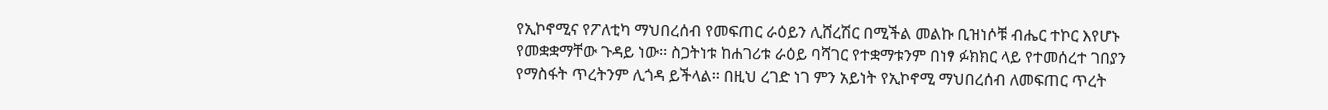የኢኮኖሚና የፖለቲካ ማህበረሰብ የመፍጠር ራዕይን ሊሸረሽር በሚችል መልኩ ቢዝነሶቹ ብሔር ተኮር እየሆኑ የመቋቋማቸው ጉዳይ ነው፡፡ ስጋትነቱ ከሐገሪቱ ራዕይ ባሻገር የተቋማቱንም በነፃ ፉክክር ላይ የተመሰረተ ገበያን የማስፋት ጥረትንም ሊጎዳ ይችላል፡፡ በዚህ ረገድ ነገ ምን አይነት የኢኮኖሚ ማህበረሰብ ለመፍጠር ጥረት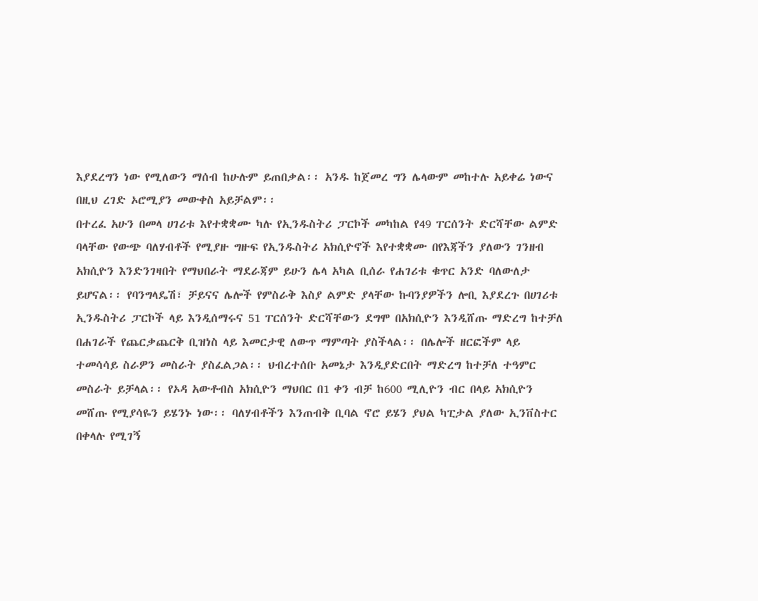እያደረግን ነው የሚለውን ማሰብ ከሁሉም ይጠበቃል፡፡ አንዱ ከጀመረ ግን ሌላውም መከተሉ አይቀሬ ነውና በዚህ ረገድ ኦሮሚያን መውቀስ አይቻልም፡፡
በተረፈ አሁን በመላ ሀገሪቱ እየተቋቋሙ ካሉ የኢንዱስትሪ ፓርኮች መካከል የ49 ፐርሰንት ድርሻቸው ልምድ ባላቸው የውጭ ባለሃብቶች የሚያዙ ግዙፍ የኢንዱስትሪ አክሲዮኖች እየተቋቋሙ በየእጃችን ያለውን ገንዘብ አክሲዮን እንድንገዛበት የማህበራት ማደራጃም ይሁን ሌላ አካል ቢሰራ የሐገሪቱ ቁጥር አንድ ባለውለታ ይሆናል፡፡ የባንግላዴሽ፣ ቻይናና ሌሎች የምስራቅ እስያ ልምድ ያላቸው ኩባንያዎችን ሎቢ እያደረጉ በሀገሪቱ ኢንዱስትሪ ፓርኮች ላይ እንዲሰማሩና 51 ፐርሰንት ድርሻቸውን ደግሞ በአክሲዮን እንዲሸጡ ማድረግ ከተቻለ በሐገራች የጨርቃጨርቅ ቢዝነስ ላይ እመርታዊ ለውጥ ማምጣት ያስችላል፡፡ በሌሎች ዘርፎችም ላይ ተመሳሳይ ስራዎን መስራት ያስፈልጋል፡፡ ህብረተሰቡ አመኔታ እንዲያድርበት ማድረግ ከተቻለ ተዓምር መስራት ይቻላል፡፡ የኦዳ አውቶብስ አክሲዮን ማህበር በ1 ቀን ብቻ ከ600 ሚሊዮን ብር በላይ አክሲዮን መሸጡ የሚያሳዬን ይሄንኑ ነው፡፡ ባለሃብቶችን እንጠብቅ ቢባል ኖሮ ይሄን ያህል ካፒታል ያለው ኢንቨስተር በቀላሉ የሚገኝ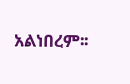አልነበረም፡፡